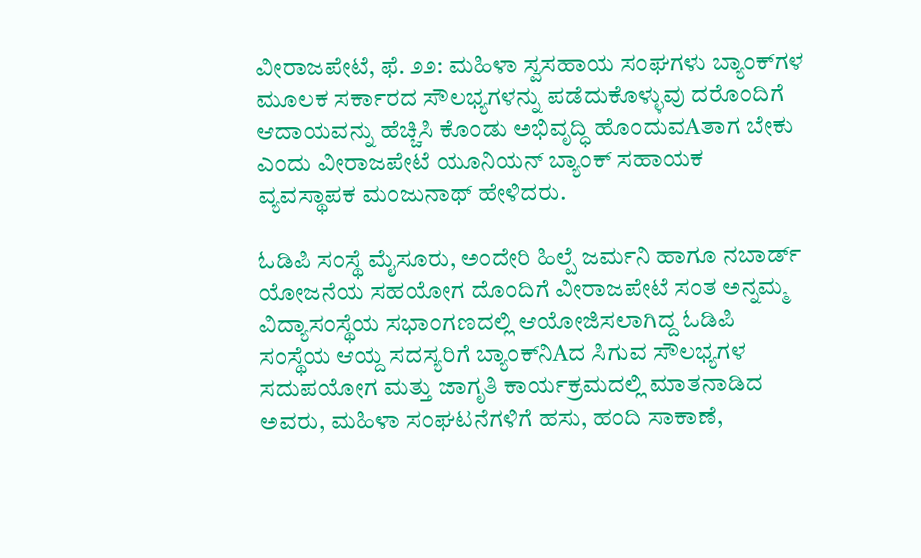ವೀರಾಜಪೇಟೆ, ಫೆ. ೨೨: ಮಹಿಳಾ ಸ್ವಸಹಾಯ ಸಂಘಗಳು ಬ್ಯಾಂಕ್‌ಗಳ ಮೂಲಕ ಸರ್ಕಾರದ ಸೌಲಭ್ಯಗಳನ್ನು ಪಡೆದುಕೊಳ್ಳುವು ದರೊಂದಿಗೆ ಆದಾಯವನ್ನು ಹೆಚ್ಚಿಸಿ ಕೊಂಡು ಅಭಿವೃದ್ಧಿ ಹೊಂದುವAತಾಗ ಬೇಕು ಎಂದು ವೀರಾಜಪೇಟೆ ಯೂನಿಯನ್ ಬ್ಯಾಂಕ್ ಸಹಾಯಕ ವ್ಯವಸ್ಥಾಪಕ ಮಂಜುನಾಥ್ ಹೇಳಿದರು.

ಓಡಿಪಿ ಸಂಸ್ಥೆ ಮೈಸೂರು, ಅಂದೇರಿ ಹಿಲ್ಪೆ ಜರ್ಮನಿ ಹಾಗೂ ನಬಾರ್ಡ್ ಯೋಜನೆಯ ಸಹಯೋಗ ದೊಂದಿಗೆ ವೀರಾಜಪೇಟೆ ಸಂತ ಅನ್ನಮ್ಮ ವಿದ್ಯಾಸಂಸ್ಥೆಯ ಸಭಾಂಗಣದಲ್ಲಿ ಆಯೋಜಿಸಲಾಗಿದ್ದ ಓಡಿಪಿ ಸಂಸ್ಥೆಯ ಆಯ್ದ ಸದಸ್ಯರಿಗೆ ಬ್ಯಾಂಕ್‌ನಿAದ ಸಿಗುವ ಸೌಲಭ್ಯಗಳ ಸದುಪಯೋಗ ಮತ್ತು ಜಾಗೃತಿ ಕಾರ್ಯಕ್ರಮದಲ್ಲಿ ಮಾತನಾಡಿದ ಅವರು, ಮಹಿಳಾ ಸಂಘಟನೆಗಳಿಗೆ ಹಸು, ಹಂದಿ ಸಾಕಾಣೆ,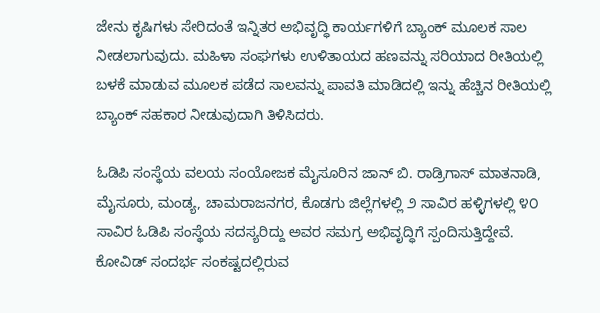ಜೇನು ಕೃಷಿಗಳು ಸೇರಿದಂತೆ ಇನ್ನಿತರ ಅಭಿವೃದ್ಧಿ ಕಾರ್ಯಗಳಿಗೆ ಬ್ಯಾಂಕ್ ಮೂಲಕ ಸಾಲ ನೀಡಲಾಗುವುದು. ಮಹಿಳಾ ಸಂಘಗಳು ಉಳಿತಾಯದ ಹಣವನ್ನು ಸರಿಯಾದ ರೀತಿಯಲ್ಲಿ ಬಳಕೆ ಮಾಡುವ ಮೂಲಕ ಪಡೆದ ಸಾಲವನ್ನು ಪಾವತಿ ಮಾಡಿದಲ್ಲಿ ಇನ್ನು ಹೆಚ್ಚಿನ ರೀತಿಯಲ್ಲಿ ಬ್ಯಾಂಕ್ ಸಹಕಾರ ನೀಡುವುದಾಗಿ ತಿಳಿಸಿದರು.

ಓಡಿಪಿ ಸಂಸ್ಥೆಯ ವಲಯ ಸಂಯೋಜಕ ಮೈಸೂರಿನ ಜಾನ್ ಬಿ. ರಾಡ್ರಿಗಾಸ್ ಮಾತನಾಡಿ, ಮೈಸೂರು, ಮಂಡ್ಯ, ಚಾಮರಾಜನಗರ, ಕೊಡಗು ಜಿಲ್ಲೆಗಳಲ್ಲಿ ೨ ಸಾವಿರ ಹಳ್ಳಿಗಳಲ್ಲಿ ೪೦ ಸಾವಿರ ಓಡಿಪಿ ಸಂಸ್ಥೆಯ ಸದಸ್ಯರಿದ್ದು ಅವರ ಸಮಗ್ರ ಅಭಿವೃದ್ಧಿಗೆ ಸ್ಪಂದಿಸುತ್ತಿದ್ದೇವೆ. ಕೋವಿಡ್ ಸಂದರ್ಭ ಸಂಕಷ್ಟದಲ್ಲಿರುವ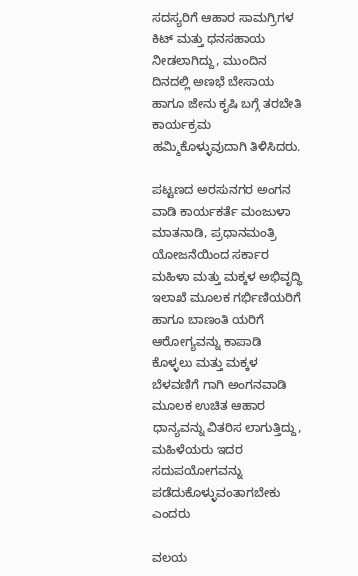ಸದಸ್ಯರಿಗೆ ಆಹಾರ ಸಾಮಗ್ರಿಗಳ ಕಿಟ್ ಮತ್ತು ಧನಸಹಾಯ ನೀಡಲಾಗಿದ್ದು, ಮುಂದಿನ ದಿನದಲ್ಲಿ ಅಣಭೆ ಬೇಸಾಯ ಹಾಗೂ ಜೇನು ಕೃಷಿ ಬಗ್ಗೆ ತರಬೇತಿ ಕಾರ್ಯಕ್ರಮ ಹಮ್ಮಿಕೊಳ್ಳುವುದಾಗಿ ತಿಳಿಸಿದರು.

ಪಟ್ಟಣದ ಅರಸುನಗರ ಅಂಗನ ವಾಡಿ ಕಾರ್ಯಕರ್ತೆ ಮಂಜುಳಾ ಮಾತನಾಡಿ, ಪ್ರಧಾನಮಂತ್ರಿ ಯೋಜನೆಯಿಂದ ಸರ್ಕಾರ ಮಹಿಳಾ ಮತ್ತು ಮಕ್ಕಳ ಅಭಿವೃದ್ಧಿ ಇಲಾಖೆ ಮೂಲಕ ಗರ್ಭಿಣಿಯರಿಗೆ ಹಾಗೂ ಬಾಣಂತಿ ಯರಿಗೆ ಆರೋಗ್ಯವನ್ನು ಕಾಪಾಡಿ ಕೊಳ್ಳಲು ಮತ್ತು ಮಕ್ಕಳ ಬೆಳವಣಿಗೆ ಗಾಗಿ ಅಂಗನವಾಡಿ ಮೂಲಕ ಉಚಿತ ಆಹಾರ ಧಾನ್ಯವನ್ನು ವಿತರಿಸ ಲಾಗುತ್ತಿದ್ದು, ಮಹಿಳೆಯರು ಇದರ ಸದುಪಯೋಗವನ್ನು ಪಡೆದುಕೊಳ್ಳುವಂತಾಗಬೇಕು ಎಂದರು

ವಲಯ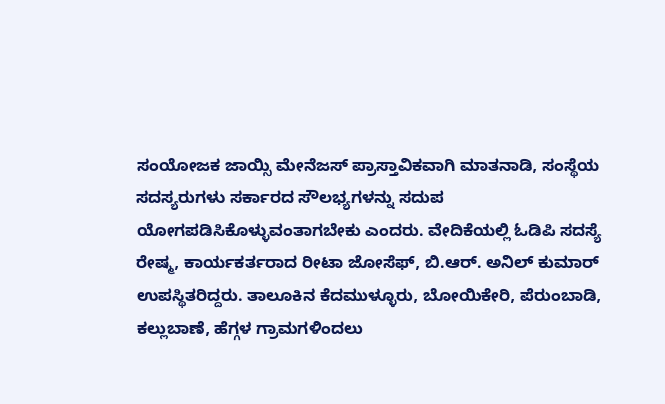ಸಂಯೋಜಕ ಜಾಯ್ಸಿ ಮೇನೆಜಸ್ ಪ್ರಾಸ್ತಾವಿಕವಾಗಿ ಮಾತನಾಡಿ, ಸಂಸ್ಥೆಯ ಸದಸ್ಯರುಗಳು ಸರ್ಕಾರದ ಸೌಲಭ್ಯಗಳನ್ನು ಸದುಪ ಯೋಗಪಡಿಸಿಕೊಳ್ಳುವಂತಾಗಬೇಕು ಎಂದರು. ವೇದಿಕೆಯಲ್ಲಿ ಓಡಿಪಿ ಸದಸ್ಯೆ ರೇಷ್ಮ, ಕಾರ್ಯಕರ್ತರಾದ ರೀಟಾ ಜೋಸೆಫ್, ಬಿ.ಆರ್. ಅನಿಲ್ ಕುಮಾರ್ ಉಪಸ್ಥಿತರಿದ್ದರು. ತಾಲೂಕಿನ ಕೆದಮುಳ್ಳೂರು, ಬೋಯಿಕೇರಿ, ಪೆರುಂಬಾಡಿ, ಕಲ್ಲುಬಾಣೆ, ಹೆಗ್ಗಳ ಗ್ರಾಮಗಳಿಂದಲು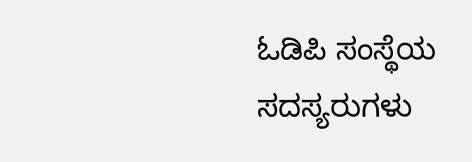ಓಡಿಪಿ ಸಂಸ್ಥೆಯ ಸದಸ್ಯರುಗಳು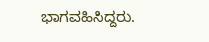ಭಾಗವಹಿಸಿದ್ದರು.